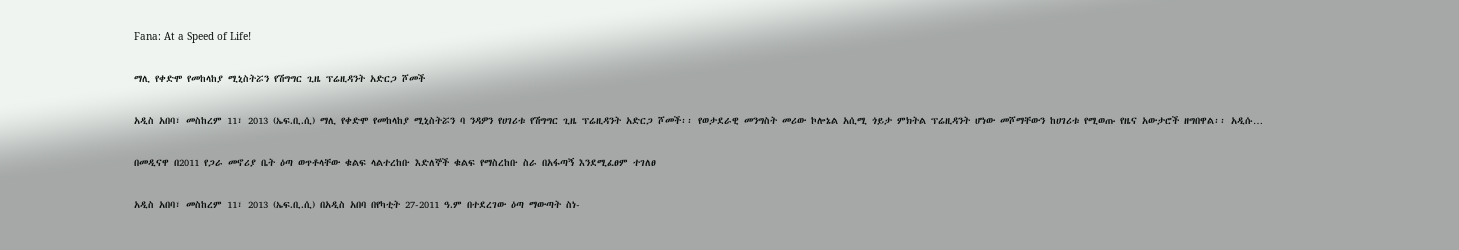Fana: At a Speed of Life!

ማሊ የቀድሞ የመከላከያ ሚኒስትሯን የሽግግር ጊዜ ፕሬዚዳንት አድርጋ ሾመች

አዲስ አበባ፣ መስከረም 11፣ 2013 (ኤፍ.ቢ.ሲ) ማሊ የቀድሞ የመከላከያ ሚኒስትሯን ባ ንዳዎን የሀገሪቱ የሽግግር ጊዜ ፕሬዚዳንት አድርጋ ሾመች፡፡ የወታደራዊ መንግስት መሪው ኮሎኔል አሲሚ ጎይታ ምክትል ፕሬዚዳንት ሆነው መሾማቸውን ከሀገሪቱ የሚወጡ የዜና አውታሮች ዘግበዋል፡፡ አዲሱ…

በመዲናዋ በ2011 የጋራ መኖሪያ ቤት ዕጣ ወጥቶላቸው ቁልፍ ላልተረከቡ እድለኞች ቁልፍ የማስረከቡ ስራ በአፋጣኝ እንደሚፈፀም ተገለፀ

አዲስ አበባ፣ መስከረም 11፣ 2013 (ኤፍ.ቢ.ሲ) በአዲስ አበባ በየካቲት 27-2011 ዓ.ም በተደረገው ዕጣ ማውጣት ስነ-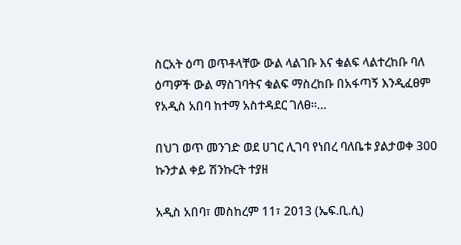ስርአት ዕጣ ወጥቶላቸው ውል ላልገቡ እና ቁልፍ ላልተረከቡ ባለ ዕጣዎች ውል ማስገባትና ቁልፍ ማስረከቡ በአፋጣኝ እንዲፈፀም የአዲስ አበባ ከተማ አስተዳደር ገለፀ።…

በህገ ወጥ መንገድ ወደ ሀገር ሊገባ የነበረ ባለቤቱ ያልታወቀ 300 ኩንታል ቀይ ሽንኩርት ተያዘ

አዲስ አበባ፣ መስከረም 11፣ 2013 (ኤፍ.ቢ.ሲ)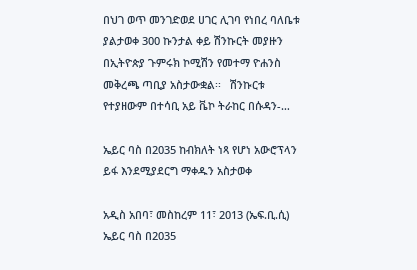በህገ ወጥ መንገድወደ ሀገር ሊገባ የነበረ ባለቤቱ ያልታወቀ 300 ኩንታል ቀይ ሽንኩርት መያዙን በኢትዮጵያ ጉምሩክ ኮሚሽን የመተማ ዮሐንስ መቅረጫ ጣቢያ አስታውቋል፡፡   ሽንኩርቱ የተያዘውም በተሳቢ አይ ቬኮ ትራከር በሱዳን-…

ኤይር ባስ በ2035 ከብክለት ነጻ የሆነ አውሮፕላን ይፋ እንደሚያደርግ ማቀዱን አስታወቀ

አዲስ አበባ፣ መስከረም 11፣ 2013 (ኤፍ.ቢ.ሲ)  ኤይር ባስ በ2035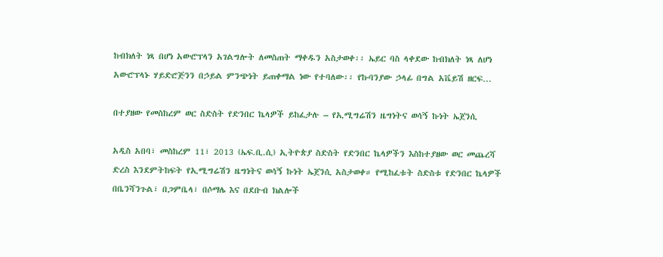ከብክለት ነጻ በሆነ አውሮፕላን አገልግሎት ለመስጠት ማቀዱን አስታወቀ፡፡ ኤይር ባስ ላቀደው ከብክለት ነጻ ለሆነ አውሮፕላኑ ሃይድሮጅንን በኃይል ምንጭነት ይጠቀማል ነው የተባለው፡፡ የኩባንያው ኃላፊ በግል አቬይሽ ዘርፍ…

በተያዘው የመስከረም ወር ስድስት የድንበር ኬላዎች ይከፈታሉ – የኢሚግሬሽን ዜግነትና ወሳኝ ኩነት ኤጀንሲ

አዲስ አበባ፣ መስከረም 11፣ 2013 (ኤፍ.ቢ.ሲ) ኢትዮጵያ ስድስት የድንበር ኬላዎችን እስከተያዘው ወር መጨረሻ ድረስ እንደምትከፍት የኢሚግሬሽን ዜግነትና ወሳኝ ኩነት ኤጀንሲ አስታወቀ። የሚከፈቱት ስድስቱ የድንበር ኬላዎች በቤንሻንጉል፣ በጋምቤላ፣ በሶማሌ እና በደቡብ ክልሎች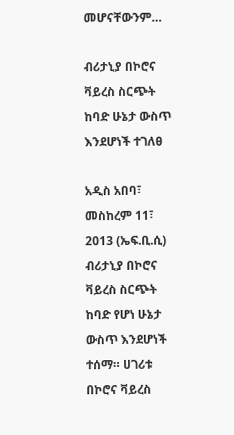መሆናቸውንም…

ብሪታኒያ በኮሮና ቫይረስ ስርጭት ከባድ ሁኔታ ውስጥ እንደሆነች ተገለፀ

አዲስ አበባ፣ መስከረም 11፣ 2013 (ኤፍ.ቢ.ሲ) ብሪታኒያ በኮሮና ቫይረስ ስርጭት ከባድ የሆነ ሁኔታ ውስጥ እንደሆነች ተሰማ። ሀገሪቱ በኮሮና ቫይረስ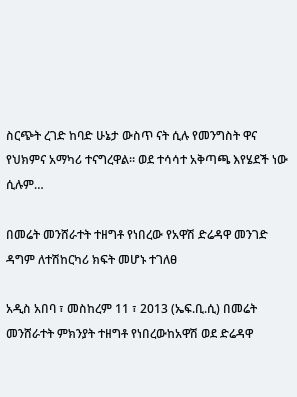ስርጭት ረገድ ከባድ ሁኔታ ውስጥ ናት ሲሉ የመንግስት ዋና የህክምና አማካሪ ተናግረዋል። ወደ ተሳሳተ አቅጣጫ እየሄደች ነው ሲሉም…

በመሬት መንሸራተት ተዘግቶ የነበረው የአዋሽ ድሬዳዋ መንገድ ዳግም ለተሽከርካሪ ክፍት መሆኑ ተገለፀ

አዲስ አበባ ፣ መስከረም 11 ፣ 2013 (ኤፍ.ቢ.ሲ) በመሬት መንሸራተት ምክንያት ተዘግቶ የነበረውከአዋሽ ወደ ድሬዳዋ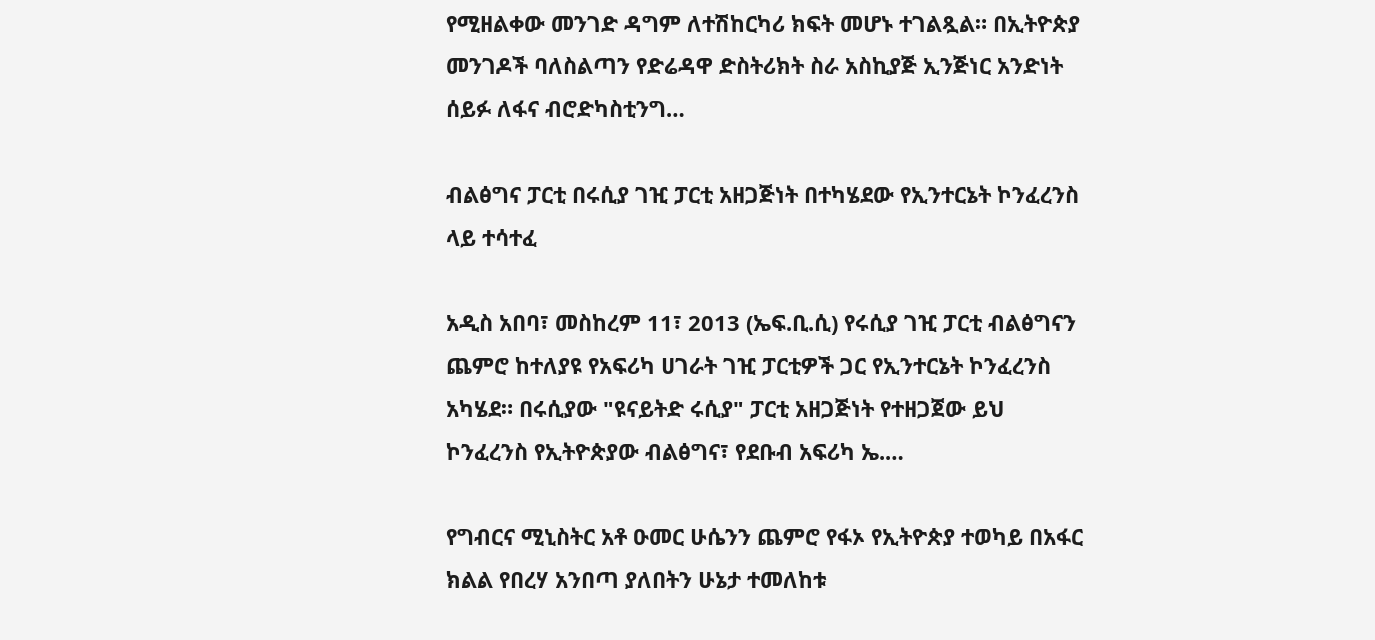የሚዘልቀው መንገድ ዳግም ለተሽከርካሪ ክፍት መሆኑ ተገልጿል። በኢትዮጵያ መንገዶች ባለስልጣን የድሬዳዋ ድስትሪክት ስራ አስኪያጅ ኢንጅነር አንድነት ሰይፉ ለፋና ብሮድካስቲንግ…

ብልፅግና ፓርቲ በሩሲያ ገዢ ፓርቲ አዘጋጅነት በተካሄደው የኢንተርኔት ኮንፈረንስ ላይ ተሳተፈ

አዲስ አበባ፣ መስከረም 11፣ 2013 (ኤፍ.ቢ.ሲ) የሩሲያ ገዢ ፓርቲ ብልፅግናን ጨምሮ ከተለያዩ የአፍሪካ ሀገራት ገዢ ፓርቲዎች ጋር የኢንተርኔት ኮንፈረንስ አካሄደ። በሩሲያው "ዩናይትድ ሩሲያ" ፓርቲ አዘጋጅነት የተዘጋጀው ይህ ኮንፈረንስ የኢትዮጵያው ብልፅግና፣ የደቡብ አፍሪካ ኤ.…

የግብርና ሚኒስትር አቶ ዑመር ሁሴንን ጨምሮ የፋኦ የኢትዮጵያ ተወካይ በአፋር ክልል የበረሃ አንበጣ ያለበትን ሁኔታ ተመለከቱ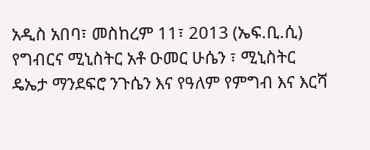አዲስ አበባ፣ መስከረም 11፣ 2013 (ኤፍ.ቢ.ሲ) የግብርና ሚኒስትር አቶ ዑመር ሁሴን ፣ ሚኒስትር ዴኤታ ማንደፍሮ ንጉሴን እና የዓለም የምግብ እና እርሻ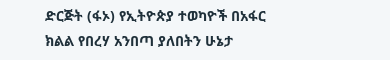ድርጅት (ፋኦ) የኢትዮጵያ ተወካዮች በአፋር ክልል የበረሃ አንበጣ ያለበትን ሁኔታ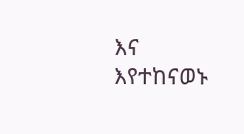እና እየተከናወኑ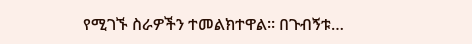የሚገኙ ስራዎችን ተመልክተዋል። በጉብኝቱ…